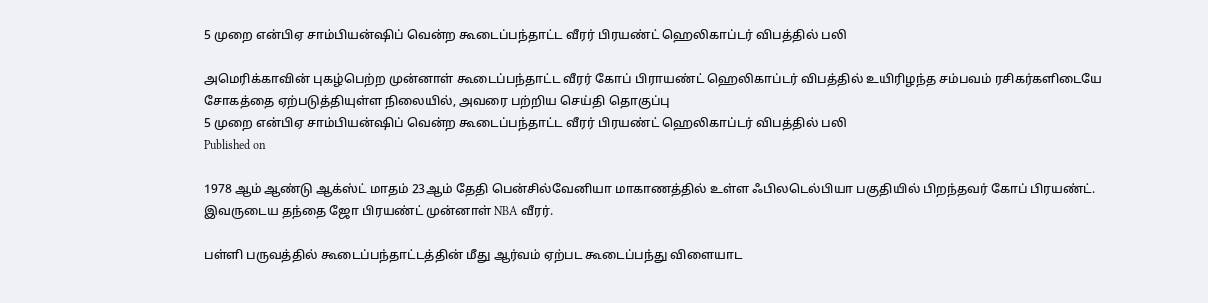5 முறை என்பிஏ சாம்பியன்ஷிப் வென்ற கூடைப்பந்தாட்ட வீரர் பிரயண்ட் ஹெலிகாப்டர் விபத்தில் பலி

அமெரிக்காவின் புகழ்பெற்ற முன்னாள் கூடைப்பந்தாட்ட வீரர் கோப் பிராயண்ட் ஹெலிகாப்டர் விபத்தில் உயிரிழந்த சம்பவம் ரசிகர்களிடையே சோகத்தை ஏற்படுத்தியுள்ள நிலையில், அவரை பற்றிய செய்தி தொகுப்பு
5 முறை என்பிஏ சாம்பியன்ஷிப் வென்ற கூடைப்பந்தாட்ட வீரர் பிரயண்ட் ஹெலிகாப்டர் விபத்தில் பலி
Published on

1978 ஆம் ஆண்டு ஆக்ஸ்ட் மாதம் 23ஆம் தேதி பென்சில்வேனியா மாகாணத்தில் உள்ள ஃபிலடெல்பியா பகுதியில் பிறந்தவர் கோப் பிரயண்ட். இவருடைய தந்தை ஜோ பிரயண்ட் முன்னாள் NBA வீரர்.

பள்ளி பருவத்தில் கூடைப்பந்தாட்டத்தின் மீது ஆர்வம் ஏற்பட கூடைப்பந்து விளையாட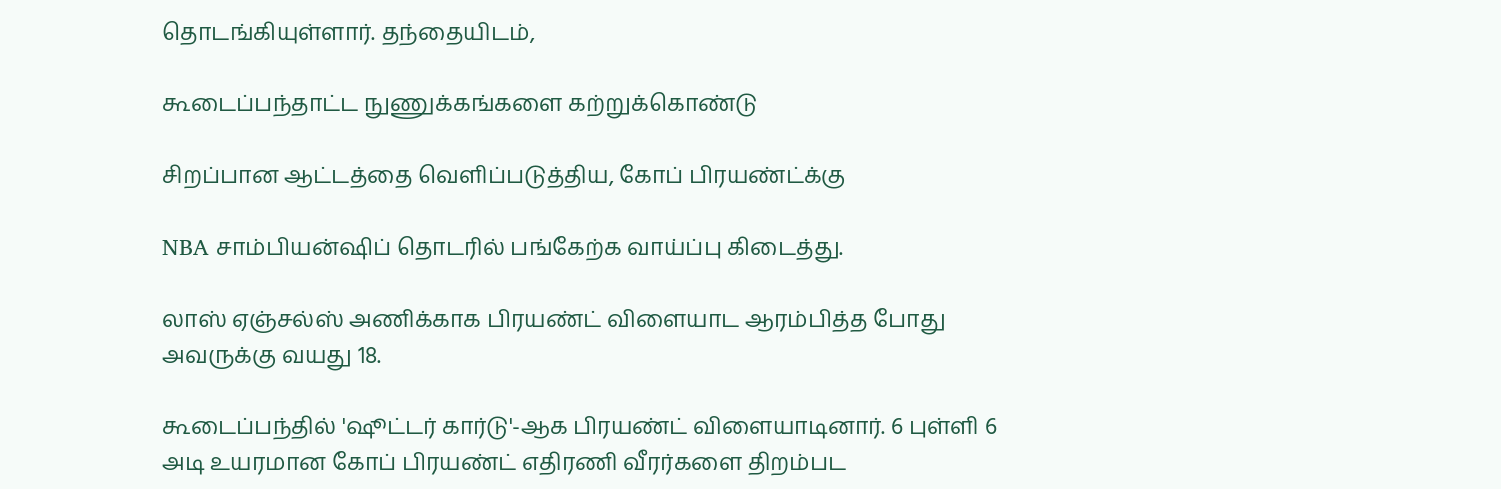தொடங்கியுள்ளார். தந்தையிடம்,

கூடைப்பந்தாட்ட நுணுக்கங்களை கற்றுக்கொண்டு

சிறப்பான ஆட்டத்தை வெளிப்படுத்திய, கோப் பிரயண்ட்க்கு

NBA சாம்பியன்ஷிப் தொடரில் பங்கேற்க வாய்ப்பு கிடைத்து.

லாஸ் ஏஞ்சல்ஸ் அணிக்காக பிரயண்ட் விளையாட ஆரம்பித்த போது அவருக்கு வயது 18.

கூடைப்பந்தில் 'ஷூட்டர் கார்டு'-ஆக பிரயண்ட் விளையாடினார். 6 புள்ளி 6 அடி உயரமான கோப் பிரயண்ட் எதிரணி வீரர்களை திறம்பட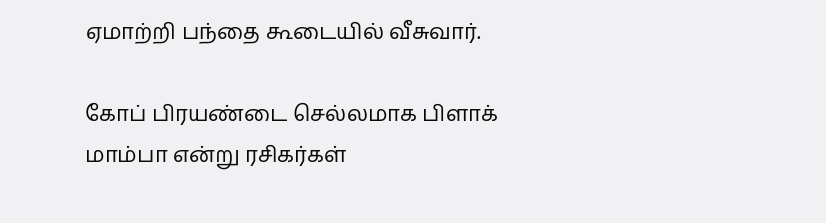ஏமாற்றி பந்தை கூடையில் வீசுவார்.

கோப் பிரயண்டை செல்லமாக பிளாக் மாம்பா என்று ரசிகர்கள்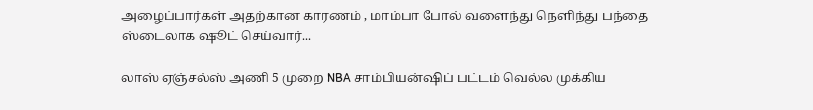அழைப்பார்கள் அதற்கான காரணம் , மாம்பா போல் வளைந்து நெளிந்து பந்தை ஸ்டைலாக ஷூட் செய்வார்...

லாஸ் ஏஞ்சல்ஸ் அணி 5 முறை NBA சாம்பியன்ஷிப் பட்டம் வெல்ல முக்கிய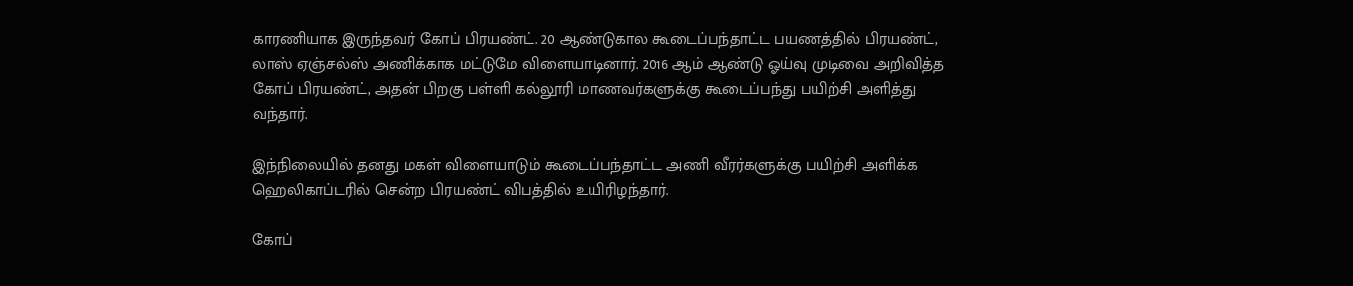காரணியாக இருந்தவர் கோப் பிரயண்ட். 20 ஆண்டுகால கூடைப்பந்தாட்ட பயணத்தில் பிரயண்ட், லாஸ் ஏஞ்சல்ஸ் அணிக்காக மட்டுமே விளையாடினார். 2016 ஆம் ஆண்டு ஓய்வு முடிவை அறிவித்த கோப் பிரயண்ட், அதன் பிறகு பள்ளி கல்லூரி மாணவர்களுக்கு கூடைப்பந்து பயிற்சி அளித்து வந்தார்.

இந்நிலையில் தனது மகள் விளையாடும் கூடைப்பந்தாட்ட அணி வீரர்களுக்கு பயிற்சி அளிக்க ஹெலிகாப்டரில் சென்ற பிரயண்ட் விபத்தில் உயிரிழந்தார்.

கோப்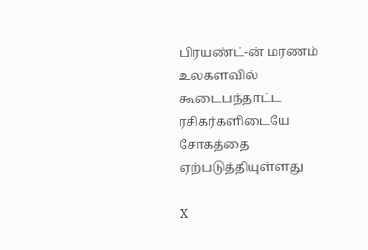பிரயண்ட்-ன் மரணம் உலகளவில் கூடைபந்தாட்ட ரசிகர்களிடையே சோகத்தை ஏற்படுத்தியுள்ளது

X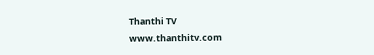Thanthi TV
www.thanthitv.com